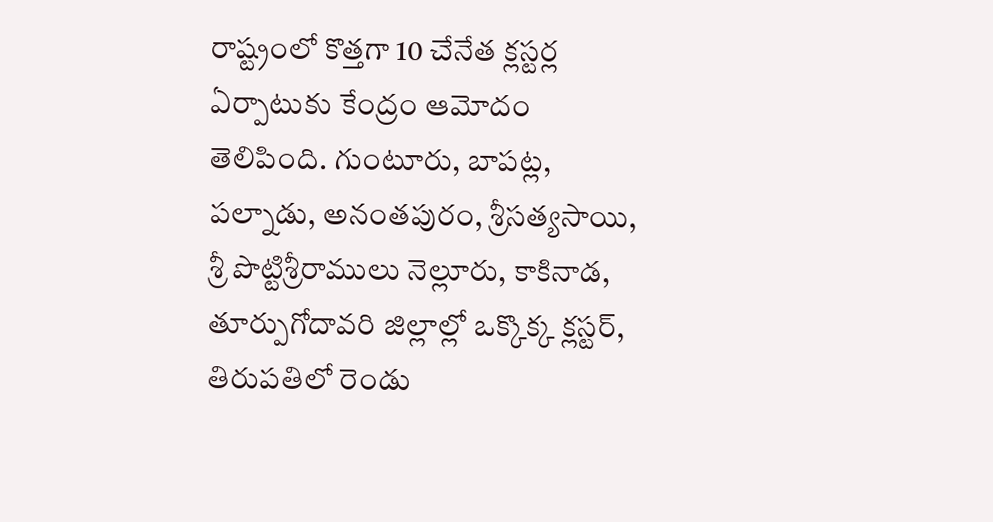రాష్ట్రంలో కొత్తగా 10 చేనేత క్లస్టర్ల ఏర్పాటుకు కేంద్రం ఆమోదం తెలిపింది. గుంటూరు, బాపట్ల, పల్నాడు, అనంతపురం, శ్రీసత్యసాయి, శ్రీ పొట్టిశ్రీరాములు నెల్లూరు, కాకినాడ, తూర్పుగోదావరి జిల్లాల్లో ఒక్కొక్క క్లస్టర్, తిరుపతిలో రెండు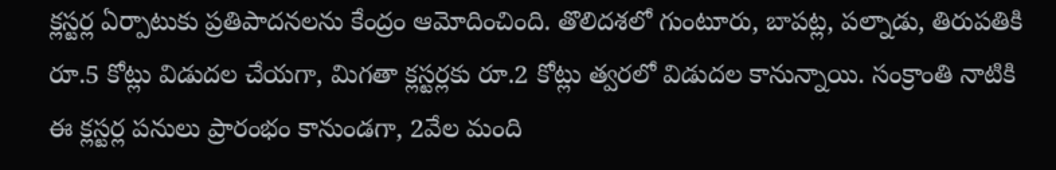క్లస్టర్ల ఏర్పాటుకు ప్రతిపాదనలను కేంద్రం ఆమోదించింది. తొలిదశలో గుంటూరు, బాపట్ల, పల్నాడు, తిరుపతికి రూ.5 కోట్లు విడుదల చేయగా, మిగతా క్లస్టర్లకు రూ.2 కోట్లు త్వరలో విడుదల కానున్నాయి. సంక్రాంతి నాటికి ఈ క్లస్టర్ల పనులు ప్రారంభం కానుండగా, 2వేల మంది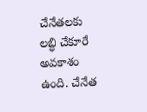చేనేతలకు లబ్ధి చేకూరే అవకాశం ఉంది. చేనేత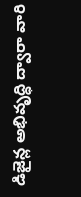డిజైన్ల అభివృద్ధి ద్వారా వారి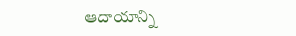ఆదాయాన్ని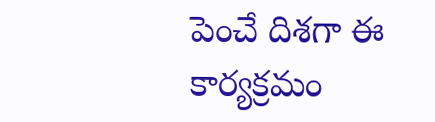పెంచే దిశగా ఈ కార్యక్రమం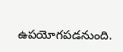ఉపయోగపడనుంది.